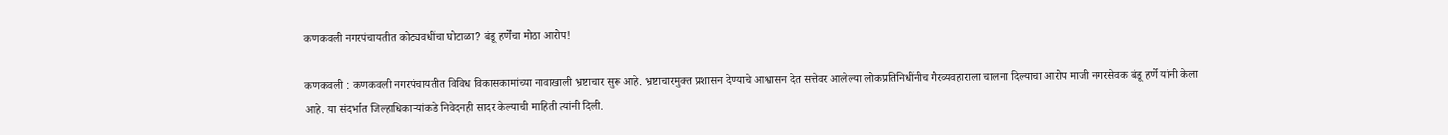कणकवली नगरपंचायतीत कोट्यवधींचा घोटाळा? बंडू हर्णेंचा मोठा आरोप!

कणकवली : कणकवली नगरपंचायतीत विविध विकासकामांच्या नावाखाली भ्रष्टाचार सुरू आहे. भ्रष्टाचारमुक्त प्रशासन देण्याचे आश्वासन देत सत्तेवर आलेल्या लोकप्रतिनिधींनीच गैरव्यवहाराला चालना दिल्याचा आरोप माजी नगरसेवक बंडू हर्णे यांनी केला आहे. या संदर्भात जिल्हाधिकाऱ्यांकडे निवेदनही सादर केल्याची माहिती त्यांनी दिली.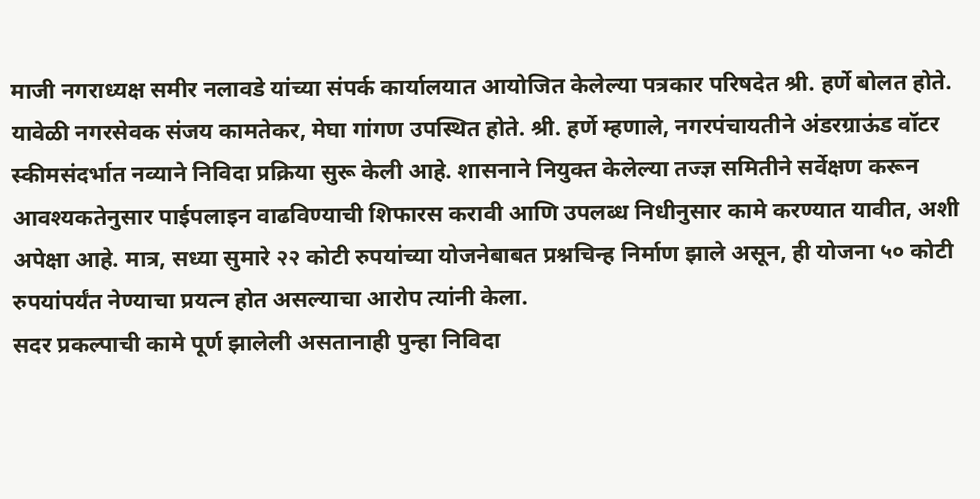माजी नगराध्यक्ष समीर नलावडे यांच्या संपर्क कार्यालयात आयोजित केलेल्या पत्रकार परिषदेत श्री. हर्णे बोलत होते. यावेळी नगरसेवक संजय कामतेकर, मेघा गांगण उपस्थित होते. श्री. हर्णे म्हणाले, नगरपंचायतीने अंडरग्राऊंड वॉटर स्कीमसंदर्भात नव्याने निविदा प्रक्रिया सुरू केली आहे. शासनाने नियुक्त केलेल्या तज्ज्ञ समितीने सर्वेक्षण करून आवश्यकतेनुसार पाईपलाइन वाढविण्याची शिफारस करावी आणि उपलब्ध निधीनुसार कामे करण्यात यावीत, अशी अपेक्षा आहे. मात्र, सध्या सुमारे २२ कोटी रुपयांच्या योजनेबाबत प्रश्नचिन्ह निर्माण झाले असून, ही योजना ५० कोटी रुपयांपर्यंत नेण्याचा प्रयत्न होत असल्याचा आरोप त्यांनी केला.
सदर प्रकल्पाची कामे पूर्ण झालेली असतानाही पुन्हा निविदा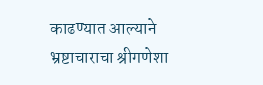काढण्यात आल्याने भ्रष्टाचाराचा श्रीगणेशा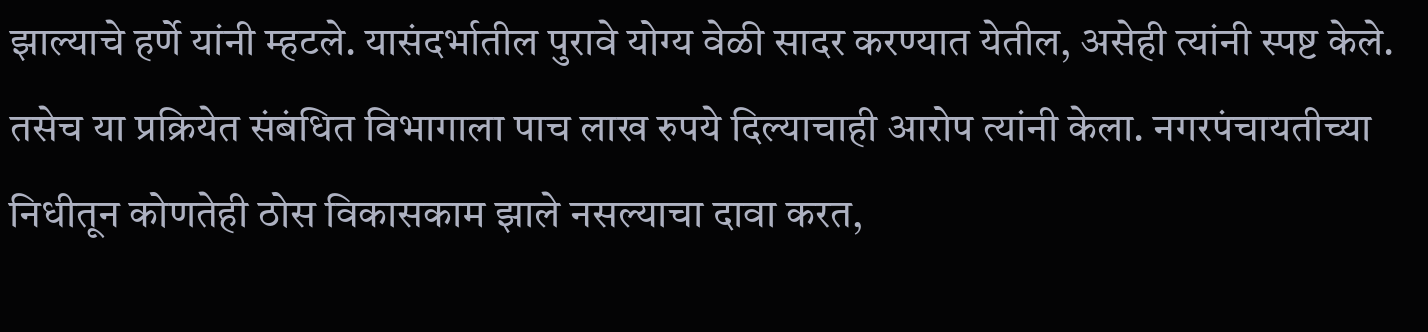झाल्याचे हर्णे यांनी म्हटले. यासंदर्भातील पुरावे योग्य वेळी सादर करण्यात येतील, असेही त्यांनी स्पष्ट केले. तसेच या प्रक्रियेत संबंधित विभागाला पाच लाख रुपये दिल्याचाही आरोप त्यांनी केला. नगरपंचायतीच्या निधीतून कोणतेही ठोस विकासकाम झाले नसल्याचा दावा करत,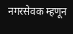नगरसेवक म्हणून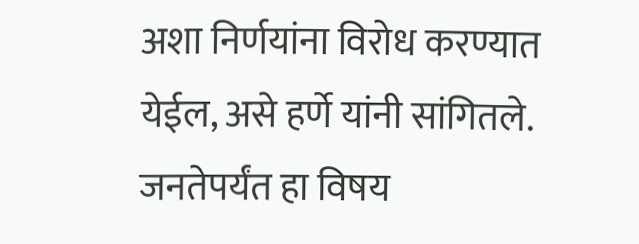अशा निर्णयांना विरोध करण्यात येईल, असे हर्णे यांनी सांगितले. जनतेपर्यंत हा विषय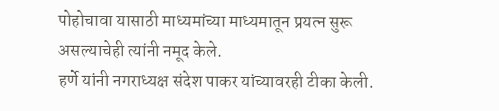पोहोचावा यासाठी माध्यमांच्या माध्यमातून प्रयत्न सुरू असल्याचेही त्यांनी नमूद केले.
हर्णे यांनी नगराध्यक्ष संदेश पाकर यांच्यावरही टीका केली.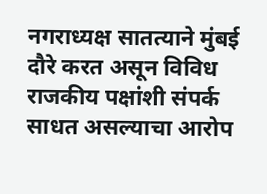नगराध्यक्ष सातत्याने मुंबई दौरे करत असून विविध राजकीय पक्षांशी संपर्क साधत असल्याचा आरोप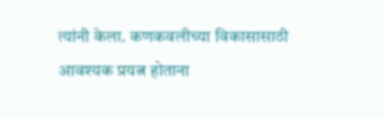त्यांनी केला. कणकवलीच्या विकासासाठी आवश्यक प्रयत्न होताना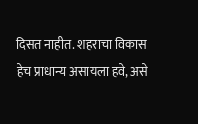दिसत नाहीत. शहराचा विकास हेच प्राधान्य असायला हवे, असे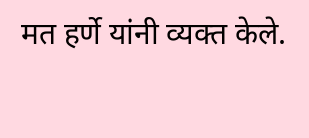मत हर्णे यांनी व्यक्त केले.